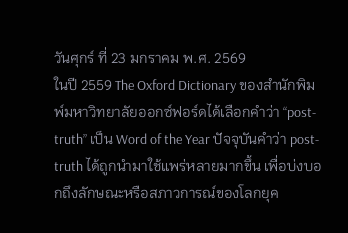วันศุกร์ ที่ 23 มกราคม พ.ศ. 2569
ในปี 2559 The Oxford Dictionary ของสำนักพิมพ์มหาวิทยาลัยออกซ์ฟอร์ดได้เลือกคำว่า “post-truth” เป็น Word of the Year ปัจจุบันคำว่า post-truth ได้ถูกนำมาใช้แพร่หลายมากขึ้น เพื่อบ่งบอกถึงลักษณะหรือสภาวการณ์ของโลกยุค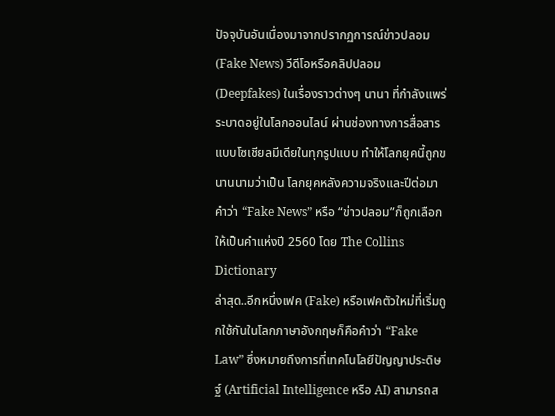ปัจจุบันอันเนื่องมาจากปรากฏการณ์ข่าวปลอม (Fake News) วีดีโอหรือคลิปปลอม (Deepfakes) ในเรื่องราวต่างๆ นานา ที่กำลังแพร่ระบาดอยู่ในโลกออนไลน์ ผ่านช่องทางการสื่อสารแบบโซเชียลมีเดียในทุกรูปแบบ ทำให้โลกยุคนี้ถูกขนานนามว่าเป็น โลกยุคหลังความจริงและปีต่อมาคำว่า “Fake News” หรือ “ข่าวปลอม”ก็ถูกเลือกให้เป็นคำแห่งปี 2560 โดย The Collins Dictionary
ล่าสุด..อีกหนึ่งเฟค (Fake) หรือเฟคตัวใหม่ที่เริ่มถูกใช้กันในโลกภาษาอังกฤษก็คือคำว่า “Fake Law” ซึ่งหมายถึงการที่เทคโนโลยีปัญญาประดิษฐ์ (Artificial Intelligence หรือ AI) สามารถส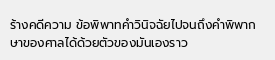ร้างคดีความ ข้อพิพาทคำวินิจฉัยไปจนถึงคำพิพากษาของศาลได้ด้วยตัวของมันเองราว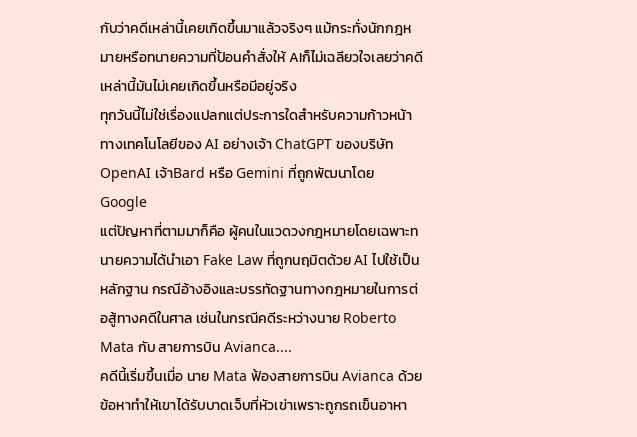กับว่าคดีเหล่านี้เคยเกิดขึ้นมาแล้วจริงๆ แม้กระทั่งนักกฎหมายหรือทนายความที่ป้อนคำสั่งให้ AIก็ไม่เฉลียวใจเลยว่าคดีเหล่านี้มันไม่เคยเกิดขึ้นหรือมีอยู่จริง
ทุกวันนี้ไม่ใช่เรื่องแปลกแต่ประการใดสำหรับความก้าวหน้าทางเทคโนโลยีของ AI อย่างเจ้า ChatGPT ของบริษัท OpenAI เจ้าBard หรือ Gemini ที่ถูกพัฒนาโดย Google
แต่ปัญหาที่ตามมาก็คือ ผู้คนในแวดวงกฎหมายโดยเฉพาะทนายความได้นำเอา Fake Law ที่ถูกนฤมิตด้วย AI ไปใช้เป็นหลักฐาน กรณีอ้างอิงและบรรทัดฐานทางกฎหมายในการต่อสู้ทางคดีในศาล เช่นในกรณีคดีระหว่างนาย Roberto Mata กับ สายการบิน Avianca....
คดีนี้เริ่มขึ้นเมื่อ นาย Mata ฟ้องสายการบิน Avianca ด้วยข้อหาทำให้เขาได้รับบาดเจ็บที่หัวเข่าเพราะถูกรถเข็นอาหา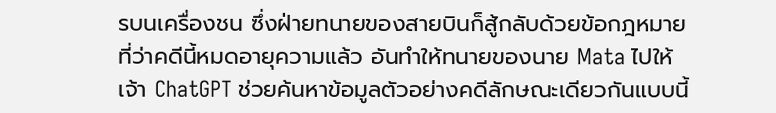รบนเครื่องชน ซึ่งฝ่ายทนายของสายบินก็สู้กลับด้วยข้อกฎหมายที่ว่าคดีนี้หมดอายุความแล้ว อันทำให้ทนายของนาย Mata ไปให้เจ้า ChatGPT ช่วยค้นหาข้อมูลตัวอย่างคดีลักษณะเดียวกันแบบนี้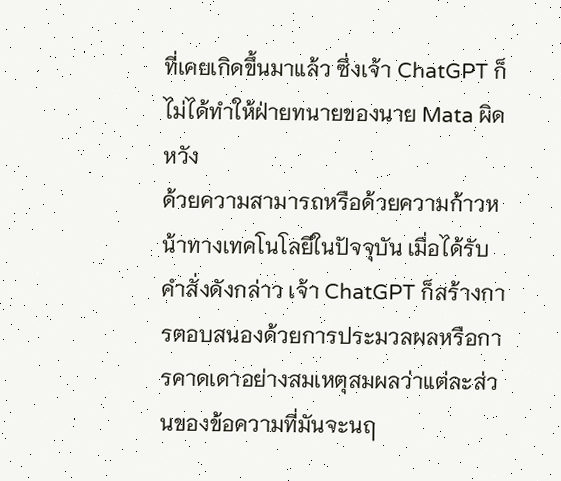ที่เคยเกิดขึ้นมาแล้ว ซึ่งเจ้า ChatGPT ก็ไม่ได้ทำให้ฝ่ายทนายของนาย Mata ผิดหวัง
ด้วยความสามารถหรือด้วยความก้าวหน้าทางเทคโนโลยีในปัจจุบัน เมื่อได้รับคำสั่งดังกล่าว เจ้า ChatGPT ก็สร้างการตอบสนองด้วยการประมวลผลหรือการคาดเดาอย่างสมเหตุสมผลว่าแต่ละส่วนของข้อความที่มันจะนฤ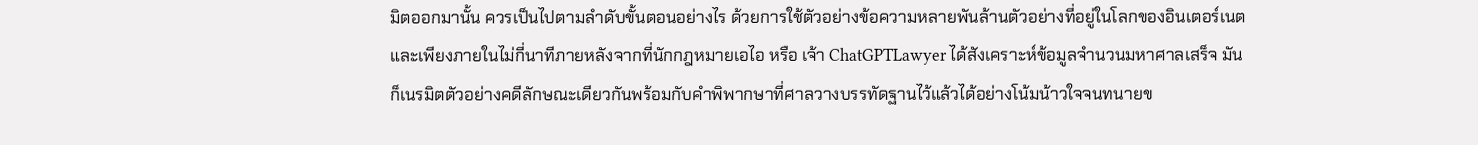มิตออกมานั้น ควรเป็นไปตามลำดับขั้นตอนอย่างไร ด้วยการใช้ตัวอย่างข้อความหลายพันล้านตัวอย่างที่อยู่ในโลกของอินเตอร์เนต
และเพียงภายในไม่กี่นาทีภายหลังจากที่นักกฎหมายเอไอ หรือ เจ้า ChatGPTLawyer ได้สังเคราะห์ข้อมูลจำนวนมหาศาลเสร็จ มันก็เนรมิตตัวอย่างคดีลักษณะเดียวกันพร้อมกับคำพิพากษาที่ศาลวางบรรทัดฐานไว้แล้วได้อย่างโน้มน้าวใจจนทนายข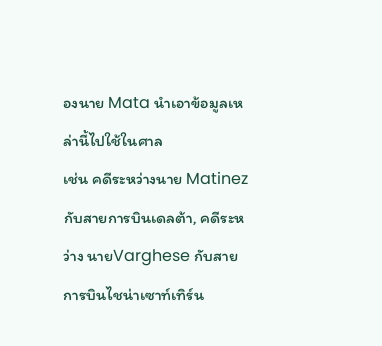องนาย Mata นำเอาข้อมูลเหล่านี้ไปใช้ในศาล
เช่น คดีระหว่างนาย Matinez กับสายการบินเดลต้า, คดีระหว่าง นายVarghese กับสายการบินไชน่าเซาท์เทิร์น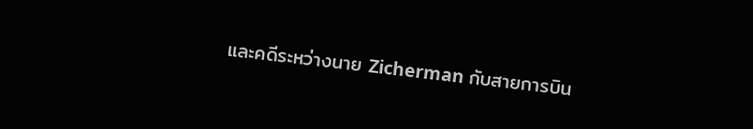และคดีระหว่างนาย Zicherman กับสายการบิน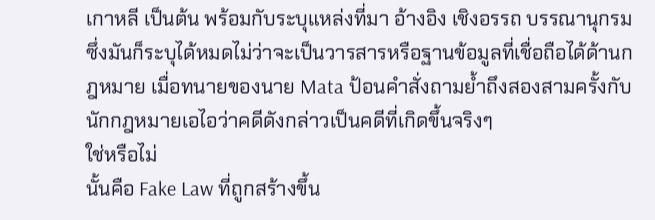เกาหลี เป็นต้น พร้อมกับระบุแหล่งที่มา อ้างอิง เชิงอรรถ บรรณานุกรมซึ่งมันก็ระบุได้หมดไม่ว่าจะเป็นวารสารหรือฐานข้อมูลที่เชื่อถือได้ด้านกฎหมาย เมื่อทนายของนาย Mata ป้อนคำสั่งถามย้ำถึงสองสามครั้งกับนักกฎหมายเอไอว่าคดีดังกล่าวเป็นคดีที่เกิดขึ้นจริงๆ
ใช่หรือไม่
นั้นคือ Fake Law ที่ถูกสร้างขึ้น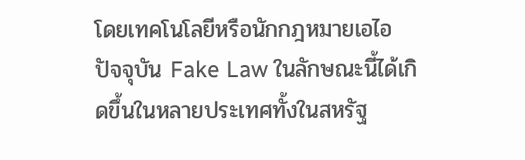โดยเทคโนโลยีหรือนักกฎหมายเอไอ
ปัจจุบัน Fake Law ในลักษณะนี้ได้เกิดขึ้นในหลายประเทศทั้งในสหรัฐ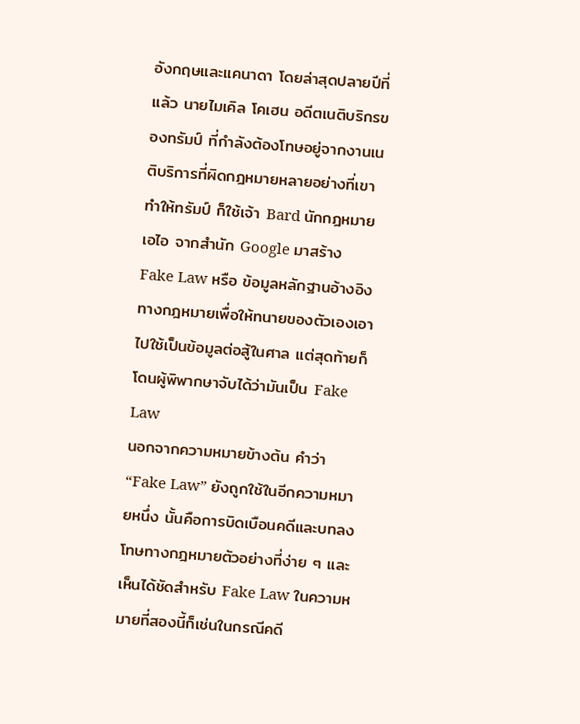อังกฤษและแคนาดา โดยล่าสุดปลายปีที่แล้ว นายไมเคิล โคเฮน อดีตเนติบริกรของทรัมป์ ที่กำลังต้องโทษอยู่จากงานเนติบริการที่ผิดกฎหมายหลายอย่างที่เขาทำให้ทรัมป์ ก็ใช้เจ้า Bard นักกฎหมายเอไอ จากสำนัก Google มาสร้าง Fake Law หรือ ข้อมูลหลักฐานอ้างอิงทางกฎหมายเพื่อให้ทนายของตัวเองเอาไปใช้เป็นข้อมูลต่อสู้ในศาล แต่สุดท้ายก็โดนผู้พิพากษาจับได้ว่ามันเป็น Fake Law
นอกจากความหมายข้างต้น คำว่า “Fake Law” ยังถูกใช้ในอีกความหมายหนึ่ง นั้นคือการบิดเบือนคดีและบทลงโทษทางกฎหมายตัวอย่างที่ง่าย ๆ และเห็นได้ชัดสำหรับ Fake Law ในความหมายที่สองนี้ก็เช่นในกรณีคดี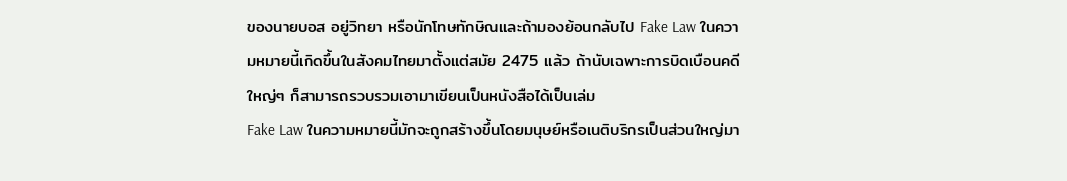ของนายบอส อยู่วิทยา หรือนักโทษทักษิณและถ้ามองย้อนกลับไป Fake Law ในความหมายนี้เกิดขึ้นในสังคมไทยมาตั้งแต่สมัย 2475 แล้ว ถ้านับเฉพาะการบิดเบือนคดีใหญ่ๆ ก็สามารถรวบรวมเอามาเขียนเป็นหนังสือได้เป็นเล่ม
Fake Law ในความหมายนี้มักจะถูกสร้างขึ้นโดยมนุษย์หรือเนติบริกรเป็นส่วนใหญ่มา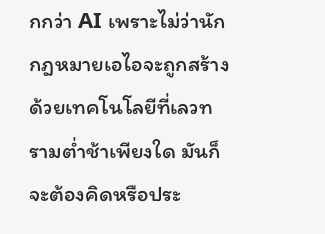กกว่า AI เพราะไม่ว่านักกฎหมายเอไอจะถูกสร้างด้วยเทคโนโลยีที่เลวทรามต่ำช้าเพียงใด มันก็จะต้องคิดหรือประ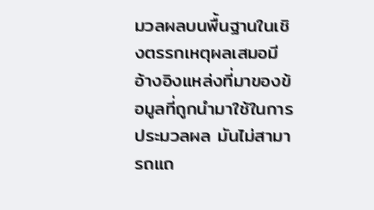มวลผลบนพื้นฐานในเชิงตรรกเหตุผลเสมอมีอ้างอิงแหล่งที่มาของข้อมูลที่ถูกนำมาใช้ในการประมวลผล มันไม่สามารถแถ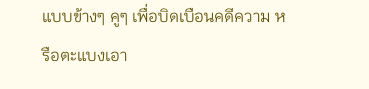แบบข้างๆ คูๆ เพื่อบิดเบือนคดีความ หรือตะแบงเอา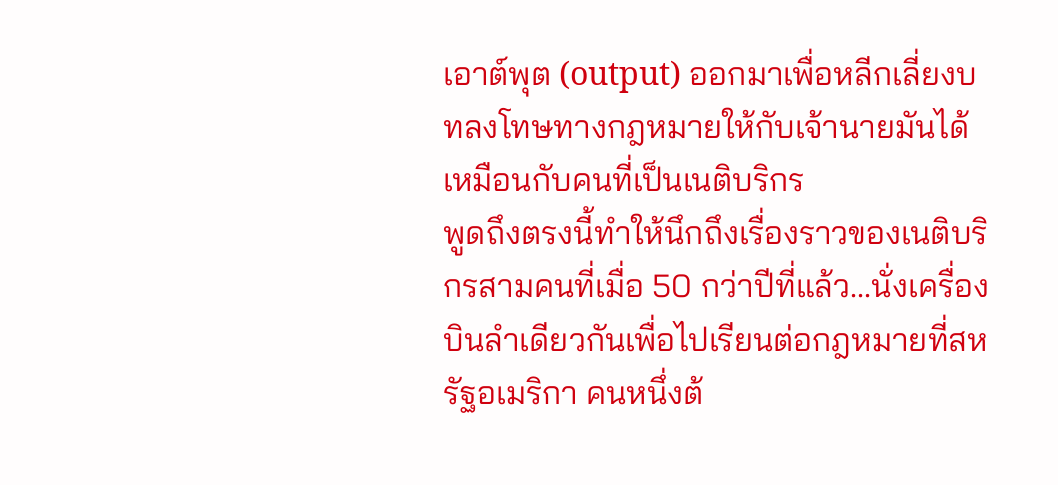เอาต์พุต (output) ออกมาเพื่อหลีกเลี่ยงบทลงโทษทางกฎหมายให้กับเจ้านายมันได้เหมือนกับคนที่เป็นเนติบริกร
พูดถึงตรงนี้ทำให้นึกถึงเรื่องราวของเนติบริกรสามคนที่เมื่อ 50 กว่าปีที่แล้ว...นั่งเครื่องบินลำเดียวกันเพื่อไปเรียนต่อกฎหมายที่สหรัฐอเมริกา คนหนึ่งต้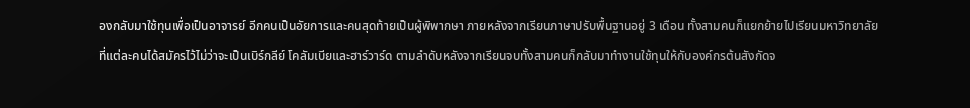องกลับมาใช้ทุนเพื่อเป็นอาจารย์ อีกคนเป็นอัยการและคนสุดท้ายเป็นผู้พิพากษา ภายหลังจากเรียนภาษาปรับพื้นฐานอยู่ 3 เดือน ทั้งสามคนก็แยกย้ายไปเรียนมหาวิทยาลัยที่แต่ละคนได้สมัครไว้ไม่ว่าจะเป็นเบิร์กลีย์ โคลัมเบียและฮาร์วาร์ด ตามลำดับหลังจากเรียนจบทั้งสามคนก็กลับมาทำงานใช้ทุนให้กับองค์กรต้นสังกัดจ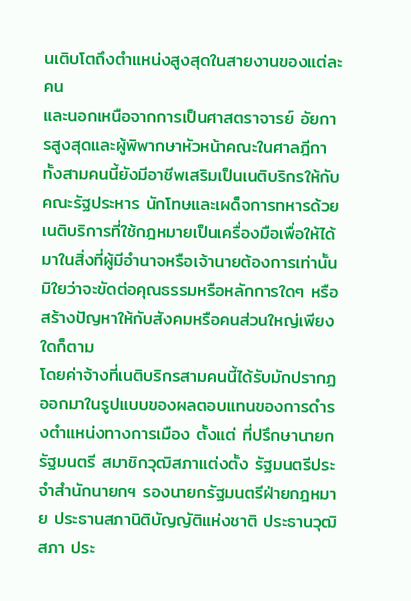นเติบโตถึงตำแหน่งสูงสุดในสายงานของแต่ละคน
และนอกเหนือจากการเป็นศาสตราจารย์ อัยการสูงสุดและผู้พิพากษาหัวหน้าคณะในศาลฎีกาทั้งสามคนนี้ยังมีอาชีพเสริมเป็นเนติบริกรให้กับคณะรัฐประหาร นักโทษและเผด็จการทหารด้วยเนติบริการที่ใช้กฎหมายเป็นเครื่องมือเพื่อให้ได้มาในสิ่งที่ผู้มีอำนาจหรือเจ้านายต้องการเท่านั้น มิใยว่าจะขัดต่อคุณธรรมหรือหลักการใดๆ หรือสร้างปัญหาให้กับสังคมหรือคนส่วนใหญ่เพียงใดก็ตาม
โดยค่าจ้างที่เนติบริกรสามคนนี้ได้รับมักปรากฏออกมาในรูปแบบของผลตอบแทนของการดำรงตำแหน่งทางการเมือง ตั้งแต่ ที่ปรึกษานายกรัฐมนตรี สมาชิกวุฒิสภาแต่งตั้ง รัฐมนตรีประจำสำนักนายกฯ รองนายกรัฐมนตรีฝ่ายกฎหมาย ประธานสภานิติบัญญัติแห่งชาติ ประธานวุฒิสภา ประ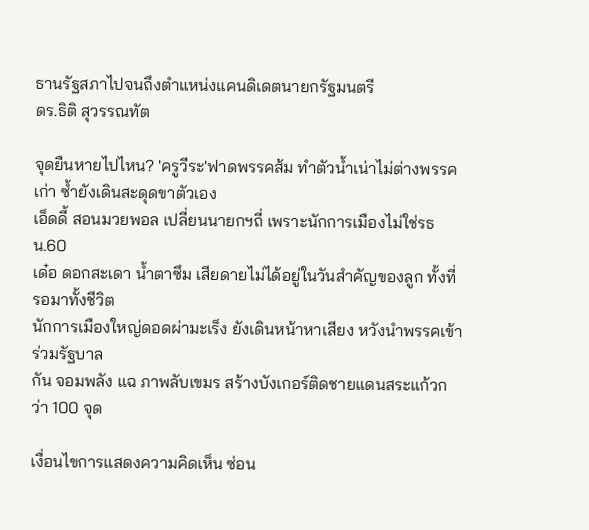ธานรัฐสภาไปจนถึงตำแหน่งแคนดิเดตนายกรัฐมนตรี
ดร.ธิติ สุวรรณทัต

จุดยืนหายไปไหน? 'ครูวีระ'ฟาดพรรคส้ม ทำตัวน้ำเน่าไม่ต่างพรรคเก่า ซ้ำยังเดินสะดุดขาตัวเอง
เอ็ดดี้ สอนมวยพอล เปลี่ยนนายกฯถี่ เพราะนักการเมืองไม่ใช่รธน.60
เด๋อ ดอกสะเดา น้ำตาซึม เสียดายไม่ได้อยู่ในวันสำคัญของลูก ทั้งที่รอมาทั้งชีวิต
นักการเมืองใหญ่ดอดผ่ามะเร็ง ยังเดินหน้าหาเสียง หวังนำพรรคเข้าร่วมรัฐบาล
กัน จอมพลัง แฉ ภาพลับเขมร สร้างบังเกอร์ติดชายแดนสระแก้วกว่า 100 จุด

เงื่อนไขการแสดงความคิดเห็น ซ่อน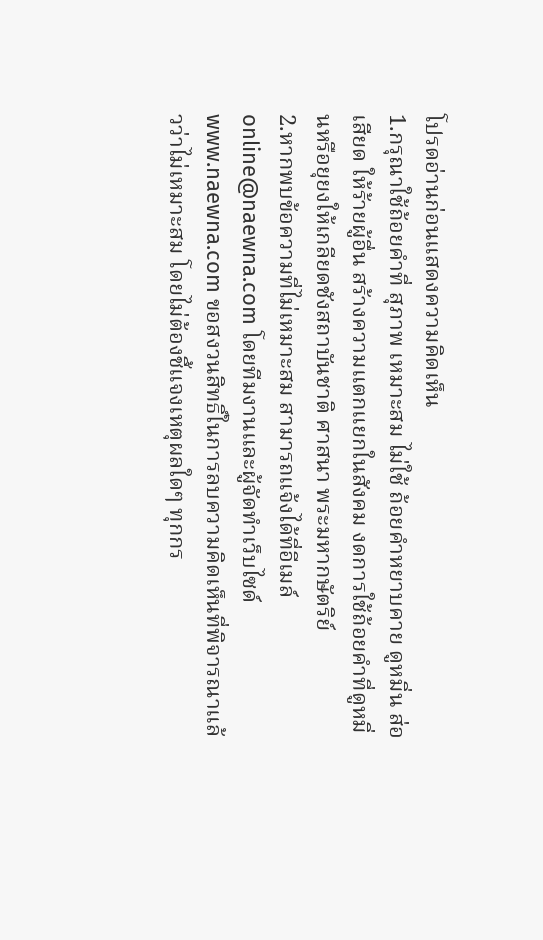โปรดอ่านก่อนแสดงความคิดเห็น
1.กรุณาใช้ถ้อยคำที่ สุภาพ เหมาะสม ไม่ใช้ ถ้อยคำหยาบคาย ดูหมิ่น ส่อเสียด ให้ร้ายผู้อื่น สร้างความแตกแยกในสังคม งดการใช้ถ้อยคำที่ดูหมิ่นหรือยุยงให้เกลียดชังสถาบันชาติ ศาสนา พระมหากษัตริย์
2.หากพบข้อความที่ไม่เหมาะสม สามารถแจ้งได้ที่อีเมล์ online@naewna.com โดยทีมงานและผู้จัดทำเว็บไซด์ www.naewna.com ขอสงวนสิทธิ์ในการลบความคิดเห็นที่พิจารณาแล้วว่าไม่เหมาะสม โดยไม่ต้องชี้แจงเหตุผลใดๆ ทุกกร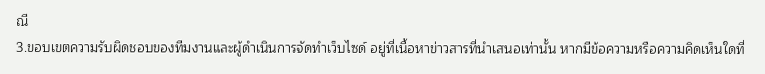ณี
3.ขอบเขตความรับผิดชอบของทีมงานและผู้ดำเนินการจัดทำเว็บไซด์ อยู่ที่เนื้อหาข่าวสารที่นำเสนอเท่านั้น หากมีข้อความหรือความคิดเห็นใดที่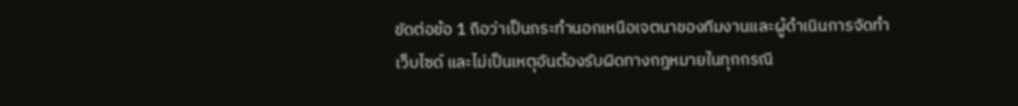ขัดต่อข้อ 1 ถือว่าเป็นกระทำนอกเหนือเจตนาของทีมงานและผู้ดำเนินการจัดทำเว็บไซด์ และไม่เป็นเหตุอันต้องรับผิดทางกฎหมายในทุกกรณี